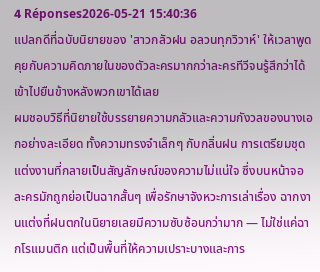4 Réponses2026-05-21 15:40:36
แปลกดีที่ฉบับนิยายของ 'สาวกลัวฝน อลวนทุกวิวาห์' ให้เวลาพูดคุยกับความคิดภายในของตัวละครมากกว่าละครทีวีจนรู้สึกว่าได้เข้าไปยืนข้างหลังพวกเขาได้เลย
ผมชอบวิธีที่นิยายใช้บรรยายความกลัวและความกังวลของนางเอกอย่างละเอียด ทั้งความทรงจำเล็กๆ กับกลิ่นฝน การเตรียมชุดแต่งงานที่กลายเป็นสัญลักษณ์ของความไม่แน่ใจ ซึ่งบนหน้าจอละครมักถูกย่อเป็นฉากสั้นๆ เพื่อรักษาจังหวะการเล่าเรื่อง ฉากงานแต่งที่ฝนตกในนิยายเลยมีความซับซ้อนกว่ามาก — ไม่ใช่แค่ฉากโรแมนติก แต่เป็นพื้นที่ให้ความเปราะบางและการ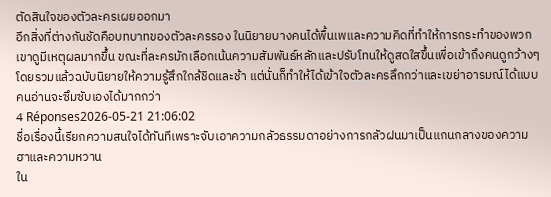ตัดสินใจของตัวละครเผยออกมา
อีกสิ่งที่ต่างกันชัดคือบทบาทของตัวละครรอง ในนิยายบางคนได้พื้นเพและความคิดที่ทำให้การกระทำของพวกเขาดูมีเหตุผลมากขึ้น ขณะที่ละครมักเลือกเน้นความสัมพันธ์หลักและปรับโทนให้ดูสดใสขึ้นเพื่อเข้าถึงคนดูกว้างๆ โดยรวมแล้วฉบับนิยายให้ความรู้สึกใกล้ชิดและช้า แต่นั่นก็ทำให้ได้เข้าใจตัวละครลึกกว่าและเขย่าอารมณ์ได้แบบคนอ่านจะซึมซับเองได้มากกว่า
4 Réponses2026-05-21 21:06:02
ชื่อเรื่องนี้เรียกความสนใจได้ทันทีเพราะจับเอาความกลัวธรรมดาอย่างการกลัวฝนมาเป็นแกนกลางของความฮาและความหวาน
ใน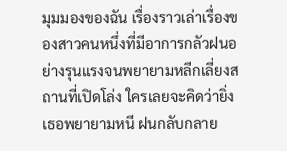มุมมองของฉัน เรื่องราวเล่าเรื่องของสาวคนหนึ่งที่มีอาการกลัวฝนอย่างรุนแรงจนพยายามหลีกเลี่ยงสถานที่เปิดโล่ง ใครเลยจะคิดว่ายิ่งเธอพยายามหนี ฝนกลับกลาย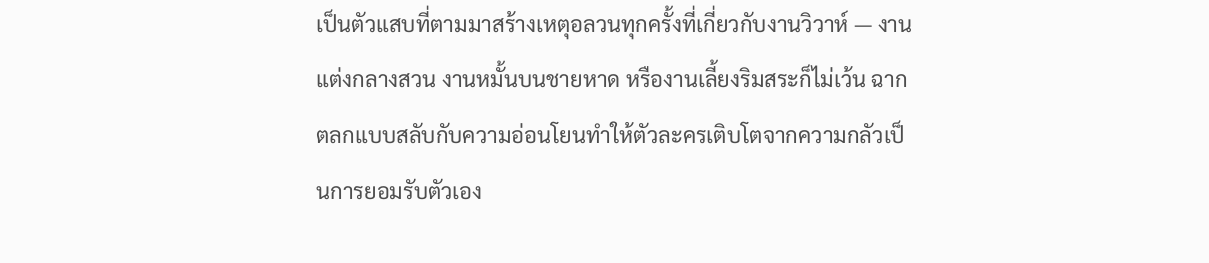เป็นตัวแสบที่ตามมาสร้างเหตุอลวนทุกครั้งที่เกี่ยวกับงานวิวาห์ — งานแต่งกลางสวน งานหมั้นบนชายหาด หรืองานเลี้ยงริมสระก็ไม่เว้น ฉากตลกแบบสลับกับความอ่อนโยนทำให้ตัวละครเติบโตจากความกลัวเป็นการยอมรับตัวเอง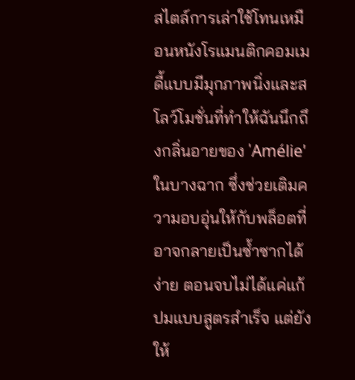สไตล์การเล่าใช้โทนเหมือนหนังโรแมนติกคอมเมดี้แบบมีมุกภาพนิ่งและสโลว์โมชั่นที่ทำให้ฉันนึกถึงกลิ่นอายของ 'Amélie' ในบางฉาก ซึ่งช่วยเติมความอบอุ่นให้กับพล็อตที่อาจกลายเป็นซ้ำซากได้ง่าย ตอนจบไม่ได้แค่แก้ปมแบบสูตรสำเร็จ แต่ยังให้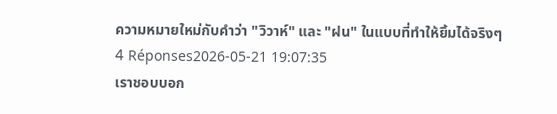ความหมายใหม่กับคำว่า "วิวาห์" และ "ฝน" ในแบบที่ทำให้ยิ้มได้จริงๆ
4 Réponses2026-05-21 19:07:35
เราชอบบอก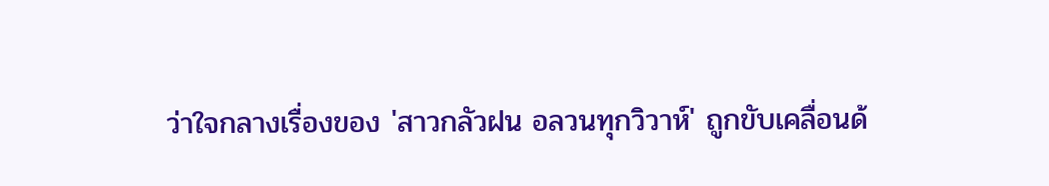ว่าใจกลางเรื่องของ 'สาวกลัวฝน อลวนทุกวิวาห์' ถูกขับเคลื่อนด้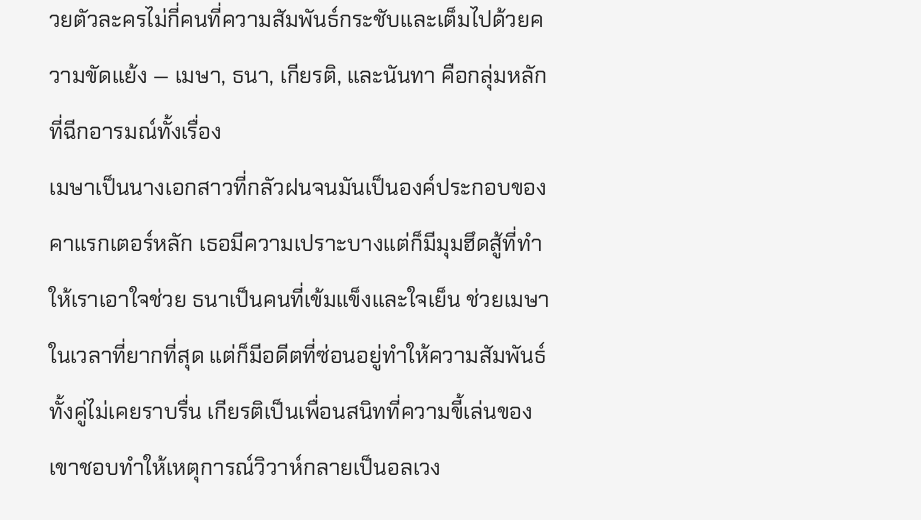วยตัวละครไม่กี่คนที่ความสัมพันธ์กระชับและเต็มไปด้วยความขัดแย้ง — เมษา, ธนา, เกียรติ, และนันทา คือกลุ่มหลักที่ฉีกอารมณ์ทั้งเรื่อง
เมษาเป็นนางเอกสาวที่กลัวฝนจนมันเป็นองค์ประกอบของคาแรกเตอร์หลัก เธอมีความเปราะบางแต่ก็มีมุมฮึดสู้ที่ทำให้เราเอาใจช่วย ธนาเป็นคนที่เข้มแข็งและใจเย็น ช่วยเมษาในเวลาที่ยากที่สุด แต่ก็มีอดีตที่ซ่อนอยู่ทำให้ความสัมพันธ์ทั้งคู่ไม่เคยราบรื่น เกียรติเป็นเพื่อนสนิทที่ความขี้เล่นของเขาชอบทำให้เหตุการณ์วิวาห์กลายเป็นอลเวง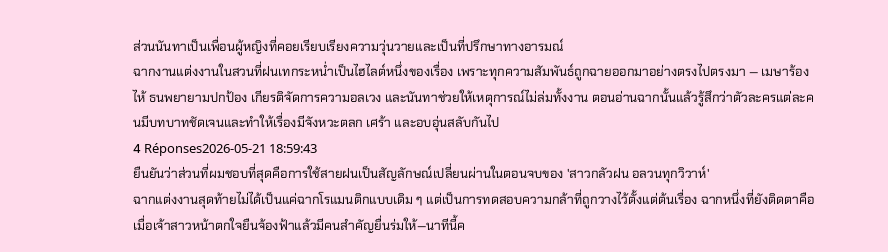ส่วนนันทาเป็นเพื่อนผู้หญิงที่คอยเรียบเรียงความวุ่นวายและเป็นที่ปรึกษาทางอารมณ์
ฉากงานแต่งงานในสวนที่ฝนเทกระหน่ำเป็นไฮไลต์หนึ่งของเรื่อง เพราะทุกความสัมพันธ์ถูกฉายออกมาอย่างตรงไปตรงมา — เมษาร้องไห้ ธนพยายามปกป้อง เกียรติจัดการความอลเวง และนันทาช่วยให้เหตุการณ์ไม่ล่มทั้งงาน ตอนอ่านฉากนั้นแล้วรู้สึกว่าตัวละครแต่ละคนมีบทบาทชัดเจนและทำให้เรื่องมีจังหวะตลก เศร้า และอบอุ่นสลับกันไป
4 Réponses2026-05-21 18:59:43
ยืนยันว่าส่วนที่ผมชอบที่สุดคือการใช้สายฝนเป็นสัญลักษณ์เปลี่ยนผ่านในตอนจบของ 'สาวกลัวฝน อลวนทุกวิวาห์'
ฉากแต่งงานสุดท้ายไม่ได้เป็นแค่ฉากโรแมนติกแบบเดิม ๆ แต่เป็นการทดสอบความกล้าที่ถูกวางไว้ตั้งแต่ต้นเรื่อง ฉากหนึ่งที่ยังติดตาคือเมื่อเจ้าสาวหน้าตกใจยืนจ้องฟ้าแล้วมีคนสำคัญยื่นร่มให้—นาทีนี้ค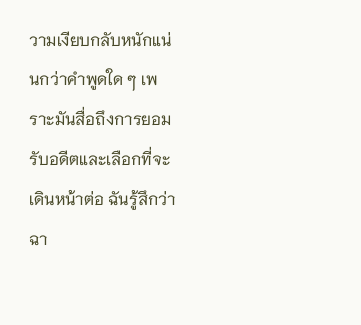วามเงียบกลับหนักแน่นกว่าคำพูดใด ๆ เพราะมันสื่อถึงการยอมรับอดีตและเลือกที่จะเดินหน้าต่อ ฉันรู้สึกว่าฉา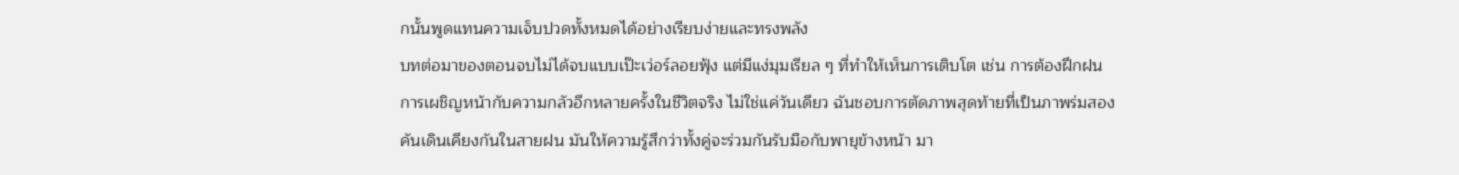กนั้นพูดแทนความเจ็บปวดทั้งหมดได้อย่างเรียบง่ายและทรงพลัง
บทต่อมาของตอนจบไม่ได้จบแบบเป๊ะเว่อร์ลอยฟุ้ง แต่มีแง่มุมเรียล ๆ ที่ทำให้เห็นการเติบโต เช่น การต้องฝึกฝนการเผชิญหน้ากับความกลัวอีกหลายครั้งในชีวิตจริง ไม่ใช่แค่วันเดียว ฉันชอบการตัดภาพสุดท้ายที่เป็นภาพร่มสองคันเดินเคียงกันในสายฝน มันให้ความรู้สึกว่าทั้งคู่จะร่วมกันรับมือกับพายุข้างหน้า มา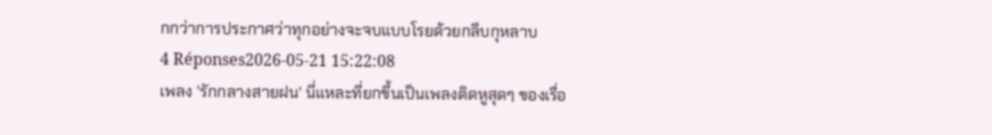กกว่าการประกาศว่าทุกอย่างจะจบแบบโรยด้วยกลีบกุหลาบ
4 Réponses2026-05-21 15:22:08
เพลง 'รักกลางสายฝน' นี่แหละที่ยกขึ้นเป็นเพลงติดหูสุดๆ ของเรื่อ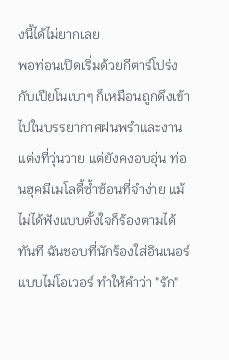งนี้ได้ไม่ยากเลย
พอท่อนเปิดเริ่มด้วยกีตาร์โปร่งกับเปียโนเบาๆ ก็เหมือนถูกดึงเข้าไปในบรรยากาศฝนพรำและงานแต่งที่วุ่นวาย แต่ยังคงอบอุ่น ท่อนฮุคมีเมโลดี้ซ้ำซ้อนที่จำง่าย แม้ไม่ได้ฟังแบบตั้งใจก็ร้องตามได้ทันที ฉันชอบที่นักร้องใส่อินเนอร์แบบไม่โอเวอร์ ทำให้คำว่า "รัก"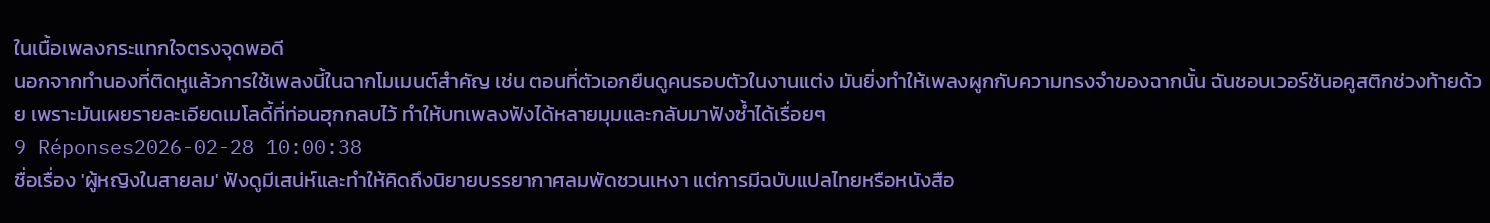ในเนื้อเพลงกระแทกใจตรงจุดพอดี
นอกจากทำนองที่ติดหูแล้วการใช้เพลงนี้ในฉากโมเมนต์สำคัญ เช่น ตอนที่ตัวเอกยืนดูคนรอบตัวในงานแต่ง มันยิ่งทำให้เพลงผูกกับความทรงจำของฉากนั้น ฉันชอบเวอร์ชันอคูสติกช่วงท้ายด้วย เพราะมันเผยรายละเอียดเมโลดี้ที่ท่อนฮุกกลบไว้ ทำให้บทเพลงฟังได้หลายมุมและกลับมาฟังซ้ำได้เรื่อยๆ
9 Réponses2026-02-28 10:00:38
ชื่อเรื่อง 'ผู้หญิงในสายลม' ฟังดูมีเสน่ห์และทำให้คิดถึงนิยายบรรยากาศลมพัดชวนเหงา แต่การมีฉบับแปลไทยหรือหนังสือ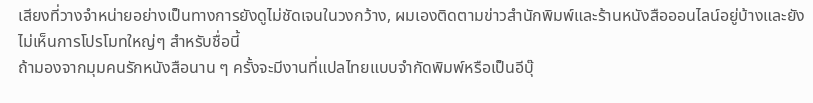เสียงที่วางจำหน่ายอย่างเป็นทางการยังดูไม่ชัดเจนในวงกว้าง, ผมเองติดตามข่าวสำนักพิมพ์และร้านหนังสือออนไลน์อยู่บ้างและยังไม่เห็นการโปรโมทใหญ่ๆ สำหรับชื่อนี้
ถ้ามองจากมุมคนรักหนังสือนาน ๆ ครั้งจะมีงานที่แปลไทยแบบจำกัดพิมพ์หรือเป็นอีบุ๊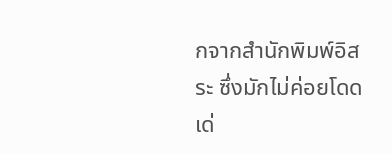กจากสำนักพิมพ์อิสระ ซึ่งมักไม่ค่อยโดดเด่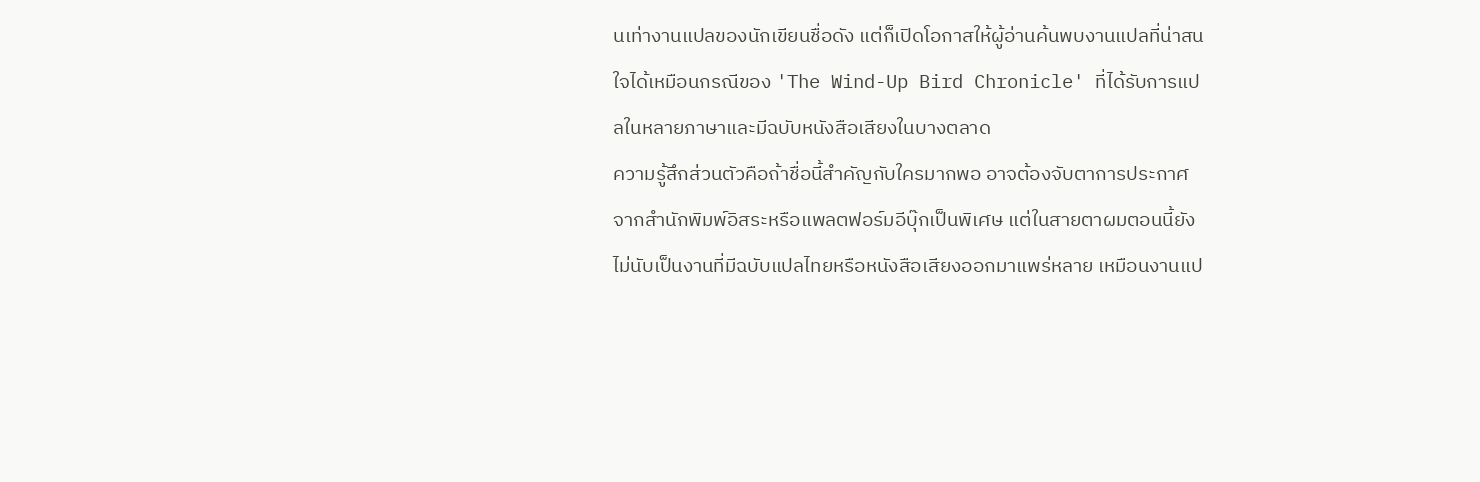นเท่างานแปลของนักเขียนชื่อดัง แต่ก็เปิดโอกาสให้ผู้อ่านค้นพบงานแปลที่น่าสนใจได้เหมือนกรณีของ 'The Wind-Up Bird Chronicle' ที่ได้รับการแปลในหลายภาษาและมีฉบับหนังสือเสียงในบางตลาด
ความรู้สึกส่วนตัวคือถ้าชื่อนี้สำคัญกับใครมากพอ อาจต้องจับตาการประกาศจากสำนักพิมพ์อิสระหรือแพลตฟอร์มอีบุ๊กเป็นพิเศษ แต่ในสายตาผมตอนนี้ยังไม่นับเป็นงานที่มีฉบับแปลไทยหรือหนังสือเสียงออกมาแพร่หลาย เหมือนงานแป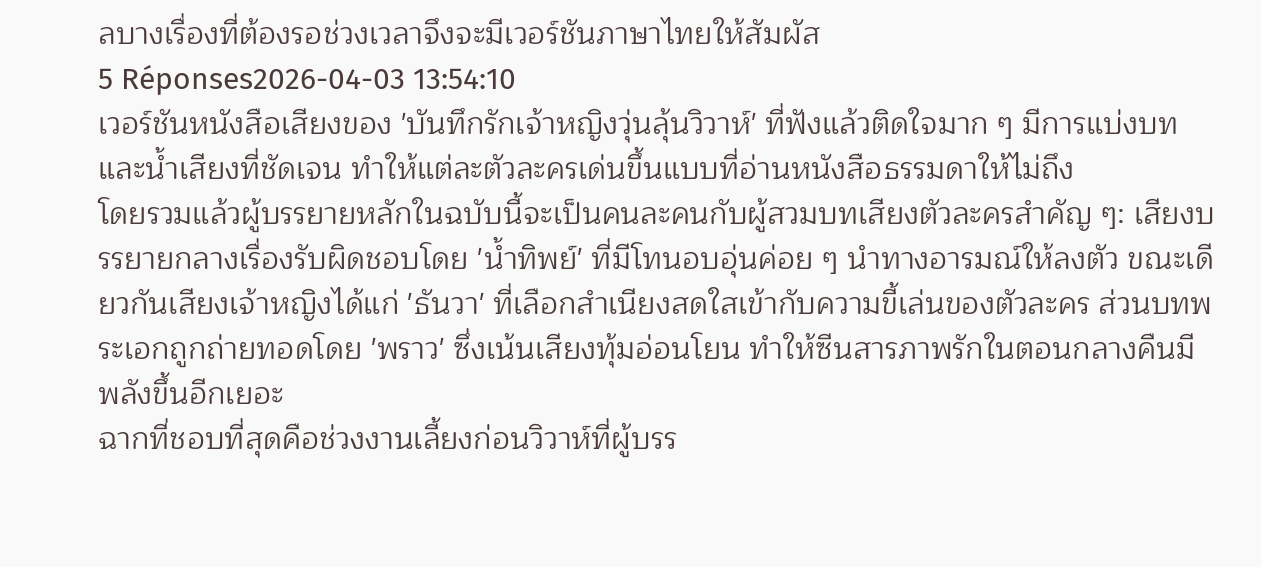ลบางเรื่องที่ต้องรอช่วงเวลาจึงจะมีเวอร์ชันภาษาไทยให้สัมผัส
5 Réponses2026-04-03 13:54:10
เวอร์ชันหนังสือเสียงของ 'บันทึกรักเจ้าหญิงวุ่นลุ้นวิวาห์' ที่ฟังแล้วติดใจมาก ๆ มีการแบ่งบทและน้ำเสียงที่ชัดเจน ทำให้แต่ละตัวละครเด่นขึ้นแบบที่อ่านหนังสือธรรมดาให้ไม่ถึง
โดยรวมแล้วผู้บรรยายหลักในฉบับนี้จะเป็นคนละคนกับผู้สวมบทเสียงตัวละครสำคัญ ๆ: เสียงบรรยายกลางเรื่องรับผิดชอบโดย 'น้ำทิพย์' ที่มีโทนอบอุ่นค่อย ๆ นำทางอารมณ์ให้ลงตัว ขณะเดียวกันเสียงเจ้าหญิงได้แก่ 'ธันวา' ที่เลือกสำเนียงสดใสเข้ากับความขี้เล่นของตัวละคร ส่วนบทพระเอกถูกถ่ายทอดโดย 'พราว' ซึ่งเน้นเสียงทุ้มอ่อนโยน ทำให้ซีนสารภาพรักในตอนกลางคืนมีพลังขึ้นอีกเยอะ
ฉากที่ชอบที่สุดคือช่วงงานเลี้ยงก่อนวิวาห์ที่ผู้บรร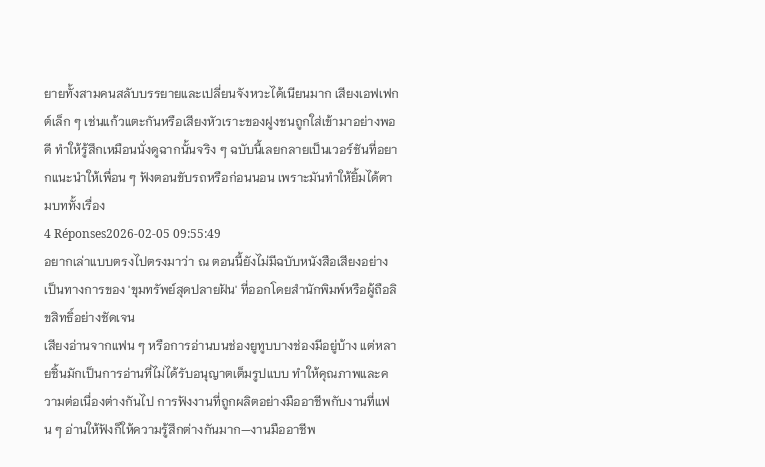ยายทั้งสามคนสลับบรรยายและเปลี่ยนจังหวะได้เนียนมาก เสียงเอฟเฟกต์เล็ก ๆ เช่นแก้วแตะกันหรือเสียงหัวเราะของฝูงชนถูกใส่เข้ามาอย่างพอดี ทำให้รู้สึกเหมือนนั่งดูฉากนั้นจริง ๆ ฉบับนี้เลยกลายเป็นเวอร์ชันที่อยากแนะนำให้เพื่อน ๆ ฟังตอนขับรถหรือก่อนนอน เพราะมันทำให้ยิ้มได้ตามบททั้งเรื่อง
4 Réponses2026-02-05 09:55:49
อยากเล่าแบบตรงไปตรงมาว่า ณ ตอนนี้ยังไม่มีฉบับหนังสือเสียงอย่างเป็นทางการของ 'ขุมทรัพย์สุดปลายฝัน' ที่ออกโดยสำนักพิมพ์หรือผู้ถือลิขสิทธิ์อย่างชัดเจน
เสียงอ่านจากแฟน ๆ หรือการอ่านบนช่องยูทูบบางช่องมีอยู่บ้าง แต่หลายชิ้นมักเป็นการอ่านที่ไม่ได้รับอนุญาตเต็มรูปแบบ ทำให้คุณภาพและความต่อเนื่องต่างกันไป การฟังงานที่ถูกผลิตอย่างมืออาชีพกับงานที่แฟน ๆ อ่านให้ฟังก็ให้ความรู้สึกต่างกันมาก—งานมืออาชีพ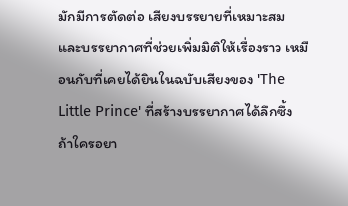มักมีการตัดต่อ เสียงบรรยายที่เหมาะสม และบรรยากาศที่ช่วยเพิ่มมิติให้เรื่องราว เหมือนกับที่เคยได้ยินในฉบับเสียงของ 'The Little Prince' ที่สร้างบรรยากาศได้ลึกซึ้ง
ถ้าใครอยา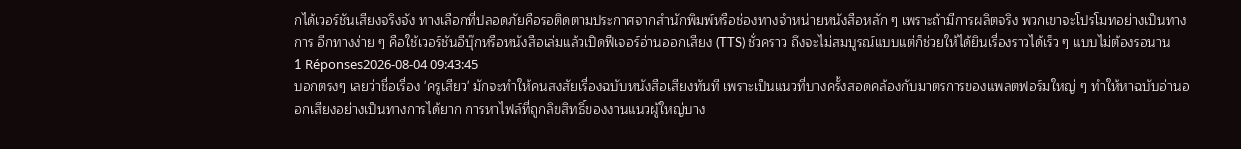กได้เวอร์ชันเสียงจริงจัง ทางเลือกที่ปลอดภัยคือรอติดตามประกาศจากสำนักพิมพ์หรือช่องทางจำหน่ายหนังสือหลัก ๆ เพราะถ้ามีการผลิตจริง พวกเขาจะโปรโมทอย่างเป็นทางการ อีกทางง่าย ๆ คือใช้เวอร์ชันอีบุ๊กหรือหนังสือเล่มแล้วเปิดฟีเจอร์อ่านออกเสียง (TTS) ชั่วคราว ถึงจะไม่สมบูรณ์แบบแต่ก็ช่วยให้ได้ยินเรื่องราวได้เร็ว ๆ แบบไม่ต้องรอนาน
1 Réponses2026-08-04 09:43:45
บอกตรงๆ เลยว่าชื่อเรื่อง 'ครูเสียว' มักจะทำให้คนสงสัยเรื่องฉบับหนังสือเสียงทันที เพราะเป็นแนวที่บางครั้งสอดคล้องกับมาตรการของแพลตฟอร์มใหญ่ ๆ ทำให้หาฉบับอ่านออกเสียงอย่างเป็นทางการได้ยาก การหาไฟล์ที่ถูกลิขสิทธิ์ของงานแนวผู้ใหญ่บาง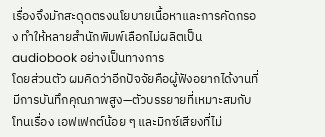เรื่องจึงมักสะดุดตรงนโยบายเนื้อหาและการคัดกรอง ทำให้หลายสำนักพิมพ์เลือกไม่ผลิตเป็น audiobook อย่างเป็นทางการ
โดยส่วนตัว ผมคิดว่าอีกปัจจัยคือผู้ฟังอยากได้งานที่มีการบันทึกคุณภาพสูง—ตัวบรรยายที่เหมาะสมกับโทนเรื่อง เอฟเฟกต์น้อย ๆ และมิกซ์เสียงที่ไม่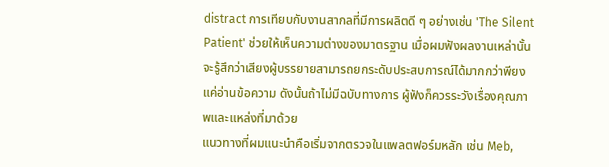distract การเทียบกับงานสากลที่มีการผลิตดี ๆ อย่างเช่น 'The Silent Patient' ช่วยให้เห็นความต่างของมาตรฐาน เมื่อผมฟังผลงานเหล่านั้นจะรู้สึกว่าเสียงผู้บรรยายสามารถยกระดับประสบการณ์ได้มากกว่าพียงแค่อ่านข้อความ ดังนั้นถ้าไม่มีฉบับทางการ ผู้ฟังก็ควรระวังเรื่องคุณภาพและแหล่งที่มาด้วย
แนวทางที่ผมแนะนำคือเริ่มจากตรวจในแพลตฟอร์มหลัก เช่น Meb,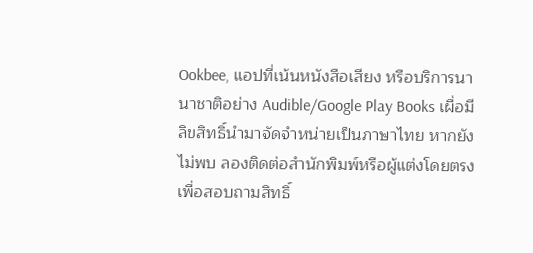Ookbee, แอปที่เน้นหนังสือเสียง หรือบริการนานาชาติอย่าง Audible/Google Play Books เผื่อมีลิขสิทธิ์นำมาจัดจำหน่ายเป็นภาษาไทย หากยังไม่พบ ลองติดต่อสำนักพิมพ์หรือผู้แต่งโดยตรงเพื่อสอบถามสิทธิ์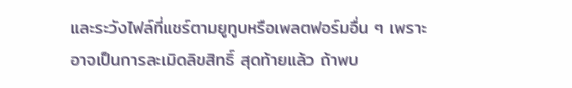และระวังไฟล์ที่แชร์ตามยูทูบหรือเพลตฟอร์มอื่น ๆ เพราะอาจเป็นการละเมิดลิขสิทธิ์ สุดท้ายแล้ว ถ้าพบ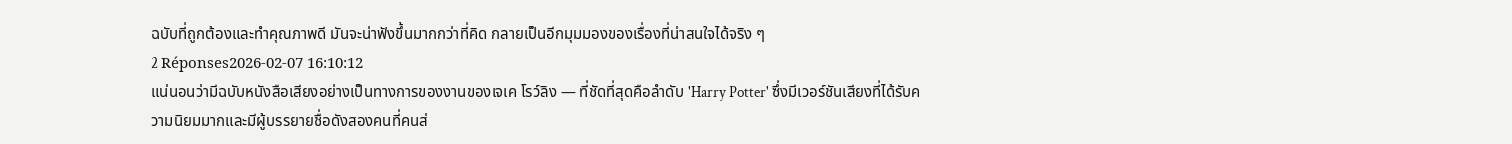ฉบับที่ถูกต้องและทำคุณภาพดี มันจะน่าฟังขึ้นมากกว่าที่คิด กลายเป็นอีกมุมมองของเรื่องที่น่าสนใจได้จริง ๆ
2 Réponses2026-02-07 16:10:12
แน่นอนว่ามีฉบับหนังสือเสียงอย่างเป็นทางการของงานของเจเค โรว์ลิง — ที่ชัดที่สุดคือลำดับ 'Harry Potter' ซึ่งมีเวอร์ชันเสียงที่ได้รับความนิยมมากและมีผู้บรรยายชื่อดังสองคนที่คนส่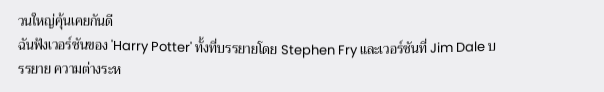วนใหญ่คุ้นเคยกันดี
ฉันฟังเวอร์ชันของ 'Harry Potter' ทั้งที่บรรยายโดย Stephen Fry และเวอร์ชันที่ Jim Dale บรรยาย ความต่างระห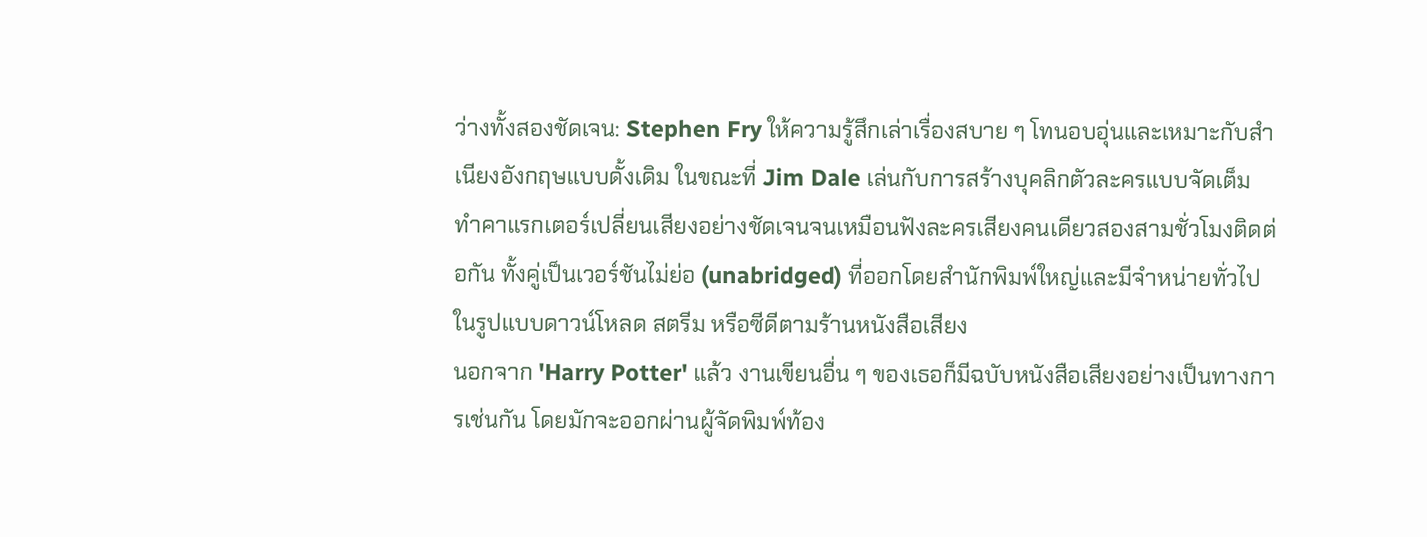ว่างทั้งสองชัดเจน: Stephen Fry ให้ความรู้สึกเล่าเรื่องสบาย ๆ โทนอบอุ่นและเหมาะกับสำเนียงอังกฤษแบบดั้งเดิม ในขณะที่ Jim Dale เล่นกับการสร้างบุคลิกตัวละครแบบจัดเต็ม ทำคาแรกเตอร์เปลี่ยนเสียงอย่างชัดเจนจนเหมือนฟังละครเสียงคนเดียวสองสามชั่วโมงติดต่อกัน ทั้งคู่เป็นเวอร์ชันไม่ย่อ (unabridged) ที่ออกโดยสำนักพิมพ์ใหญ่และมีจำหน่ายทั่วไปในรูปแบบดาวน์โหลด สตรีม หรือซีดีตามร้านหนังสือเสียง
นอกจาก 'Harry Potter' แล้ว งานเขียนอื่น ๆ ของเธอก็มีฉบับหนังสือเสียงอย่างเป็นทางการเช่นกัน โดยมักจะออกผ่านผู้จัดพิมพ์ท้อง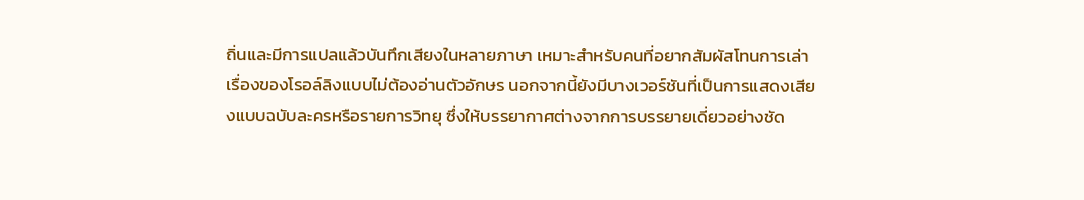ถิ่นและมีการแปลแล้วบันทึกเสียงในหลายภาษา เหมาะสำหรับคนที่อยากสัมผัสโทนการเล่าเรื่องของโรอล์ลิงแบบไม่ต้องอ่านตัวอักษร นอกจากนี้ยังมีบางเวอร์ชันที่เป็นการแสดงเสียงแบบฉบับละครหรือรายการวิทยุ ซึ่งให้บรรยากาศต่างจากการบรรยายเดี่ยวอย่างชัด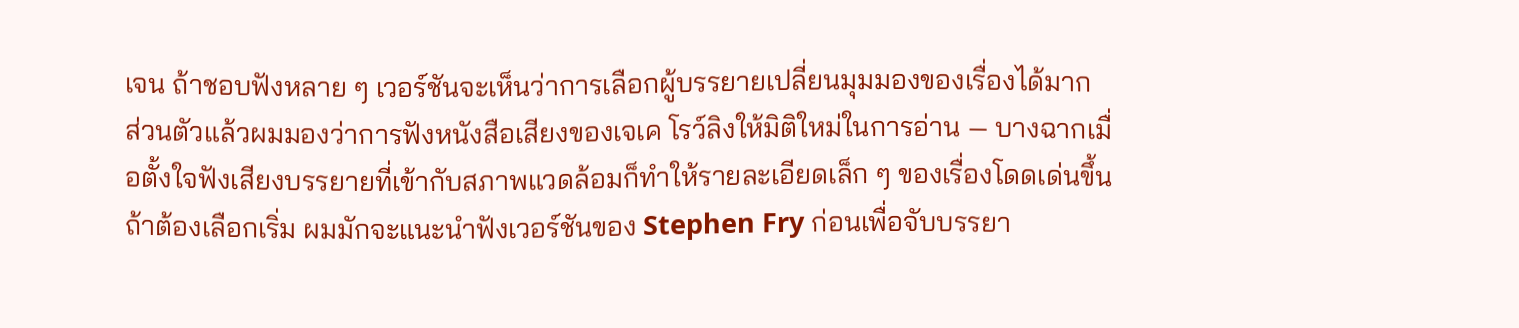เจน ถ้าชอบฟังหลาย ๆ เวอร์ชันจะเห็นว่าการเลือกผู้บรรยายเปลี่ยนมุมมองของเรื่องได้มาก
ส่วนตัวแล้วผมมองว่าการฟังหนังสือเสียงของเจเค โรว์ลิงให้มิติใหม่ในการอ่าน — บางฉากเมื่อตั้งใจฟังเสียงบรรยายที่เข้ากับสภาพแวดล้อมก็ทำให้รายละเอียดเล็ก ๆ ของเรื่องโดดเด่นขึ้น ถ้าต้องเลือกเริ่ม ผมมักจะแนะนำฟังเวอร์ชันของ Stephen Fry ก่อนเพื่อจับบรรยา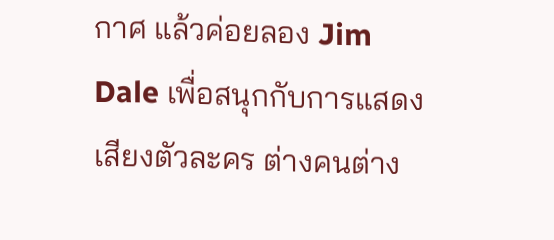กาศ แล้วค่อยลอง Jim Dale เพื่อสนุกกับการแสดงเสียงตัวละคร ต่างคนต่าง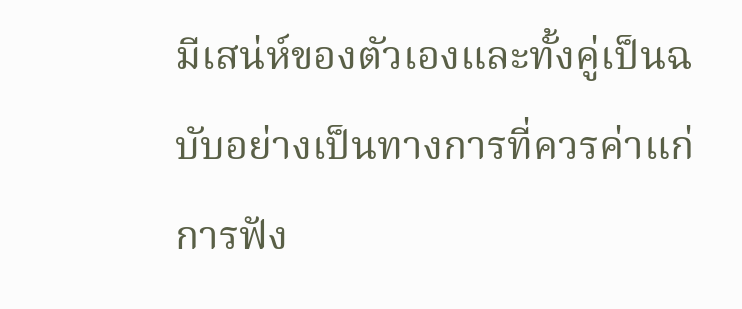มีเสน่ห์ของตัวเองและทั้งคู่เป็นฉบับอย่างเป็นทางการที่ควรค่าแก่การฟัง